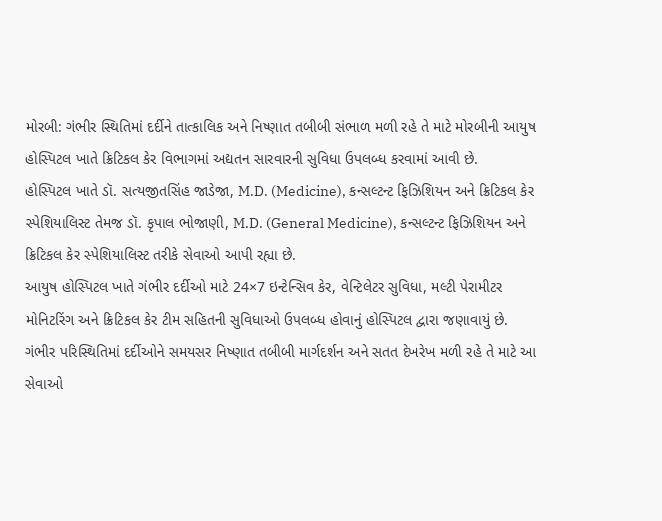મોરબી: ગંભીર સ્થિતિમાં દર્દીને તાત્કાલિક અને નિષ્ણાત તબીબી સંભાળ મળી રહે તે માટે મોરબીની આયુષ હોસ્પિટલ ખાતે ક્રિટિકલ કેર વિભાગમાં અદ્યતન સારવારની સુવિધા ઉપલબ્ધ કરવામાં આવી છે.
હોસ્પિટલ ખાતે ડૉ. સત્યજીતસિંહ જાડેજા, M.D. (Medicine), કન્સલ્ટન્ટ ફિઝિશિયન અને ક્રિટિકલ કેર સ્પેશિયાલિસ્ટ તેમજ ડૉ. કૃપાલ ભોજાણી, M.D. (General Medicine), કન્સલ્ટન્ટ ફિઝિશિયન અને ક્રિટિકલ કેર સ્પેશિયાલિસ્ટ તરીકે સેવાઓ આપી રહ્યા છે.
આયુષ હોસ્પિટલ ખાતે ગંભીર દર્દીઓ માટે 24×7 ઇન્ટેન્સિવ કેર, વેન્ટિલેટર સુવિધા, મલ્ટી પેરામીટર મોનિટરિંગ અને ક્રિટિકલ કેર ટીમ સહિતની સુવિધાઓ ઉપલબ્ધ હોવાનું હોસ્પિટલ દ્વારા જણાવાયું છે.
ગંભીર પરિસ્થિતિમાં દર્દીઓને સમયસર નિષ્ણાત તબીબી માર્ગદર્શન અને સતત દેખરેખ મળી રહે તે માટે આ સેવાઓ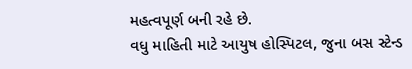મહત્વપૂર્ણ બની રહે છે.
વધુ માહિતી માટે આયુષ હોસ્પિટલ, જુના બસ સ્ટેન્ડ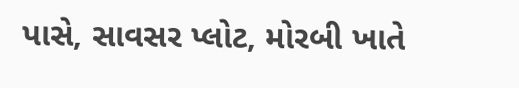પાસે, સાવસર પ્લોટ, મોરબી ખાતે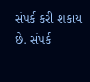સંપર્ક કરી શકાય છે. સંપર્ક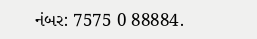નંબર: 7575 0 88884.